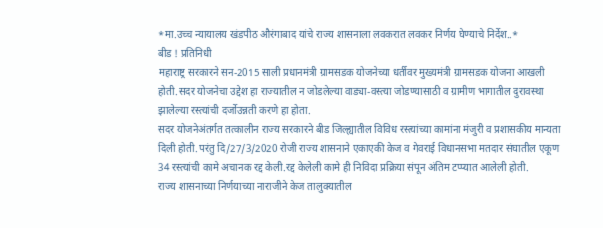*मा.उच्च न्यायालय खंडपीठ औरंगाबाद यांचे राज्य शासनाला लवकरात लवकर निर्णय घेण्याचे निर्देश..*
बीड ! प्रतिनिधी
महाराष्ट्र सरकारने सन-2015 साली प्रधानमंत्री ग्रामसडक योजनेच्या धर्तीवर मुख्यमंत्री ग्रामसडक योजना आखली होती.सदर योजनेचा उद्देश हा राज्यातील न जोडलेल्या वाड्या-वस्त्या जोडण्यासाठी व ग्रामीण भागातील दुरावस्था झालेल्या रस्त्यांची दर्जोउन्नती करणे हा होता.
सदर योजनेअंतर्गत तत्कालीन राज्य सरकारने बीड जिल्ह्यातील विविध रस्त्यांच्या कामांना मंजुरी व प्रशासकीय मान्यता दिली होती.परंतु दि/27/3/2020 रोजी राज्य शासनाने एकाएकी केज व गेवराई विधानसभा मतदार संघातील एकूण 34 रस्त्यांची कामे अचानक रद्द केली.रद्द केलेली कामे ही निविदा प्रक्रिया संपून अंतिम टप्प्यात आलेली होती.
राज्य शासनाच्या निर्णयाच्या नाराजीने केज तालुक्यातील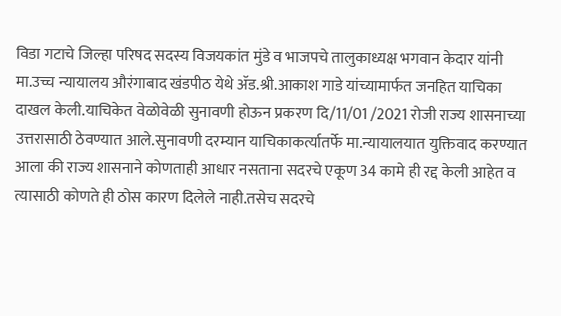विडा गटाचे जिल्हा परिषद सदस्य विजयकांत मुंडे व भाजपचे तालुकाध्यक्ष भगवान केदार यांनी मा.उच्च न्यायालय औरंगाबाद खंडपीठ येथे ॲड.श्री.आकाश गाडे यांच्यामार्फत जनहित याचिका दाखल केली.याचिकेत वेळोवेळी सुनावणी होऊन प्रकरण दि/11/01 /2021 रोजी राज्य शासनाच्या उत्तरासाठी ठेवण्यात आले.सुनावणी दरम्यान याचिकाकर्त्यातर्फे मा.न्यायालयात युक्तिवाद करण्यात आला की राज्य शासनाने कोणताही आधार नसताना सदरचे एकूण 34 कामे ही रद्द केली आहेत व त्यासाठी कोणते ही ठोस कारण दिलेले नाही.तसेच सदरचे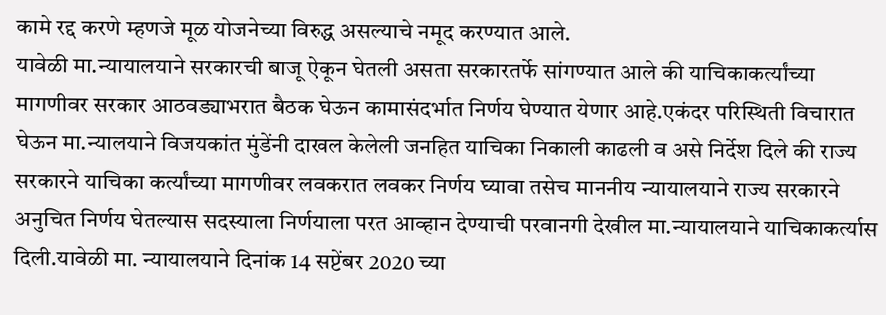कामे रद्द करणे म्हणजे मूळ योजनेच्या विरुद्ध असल्याचे नमूद करण्यात आले.
यावेळी मा.न्यायालयाने सरकारची बाजू ऐकून घेतली असता सरकारतर्फे सांगण्यात आले की याचिकाकर्त्यांच्या मागणीवर सरकार आठवड्याभरात बैठक घेऊन कामासंदर्भात निर्णय घेण्यात येणार आहे.एकंदर परिस्थिती विचारात घेऊन मा.न्यालयाने विजयकांत मुंडेंनी दाखल केलेली जनहित याचिका निकाली काढली व असे निर्देश दिले की राज्य सरकारने याचिका कर्त्यांच्या मागणीवर लवकरात लवकर निर्णय घ्यावा तसेच माननीय न्यायालयाने राज्य सरकारने अनुचित निर्णय घेतल्यास सदस्याला निर्णयाला परत आव्हान देण्याची परवानगी देखील मा.न्यायालयाने याचिकाकर्त्यास दिली.यावेळी मा. न्यायालयाने दिनांक 14 सप्टेंबर 2020 च्या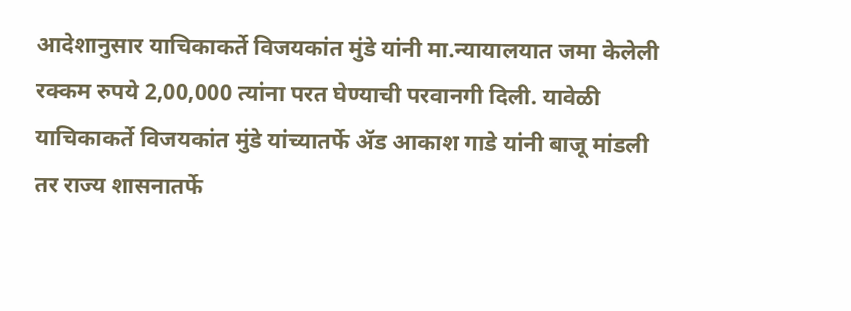आदेशानुसार याचिकाकर्ते विजयकांत मुंडे यांनी मा.न्यायालयात जमा केलेली रक्कम रुपये 2,00,000 त्यांना परत घेण्याची परवानगी दिली. यावेळी याचिकाकर्ते विजयकांत मुंडे यांच्यातर्फे ॲड आकाश गाडे यांनी बाजू मांडली तर राज्य शासनातर्फे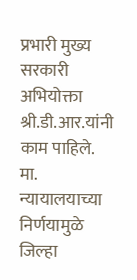प्रभारी मुख्य सरकारी अभियोक्ता श्री.डी.आर.यांनी काम पाहिले.
मा. न्यायालयाच्या निर्णयामुळे जिल्हा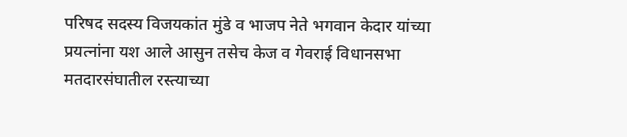परिषद सदस्य विजयकांत मुंडे व भाजप नेते भगवान केदार यांच्या प्रयत्नांना यश आले आसुन तसेच केज व गेवराई विधानसभा मतदारसंघातील रस्त्याच्या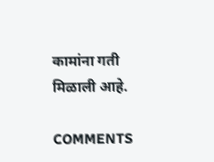कामांना गती मिळाली आहे.

COMMENTS